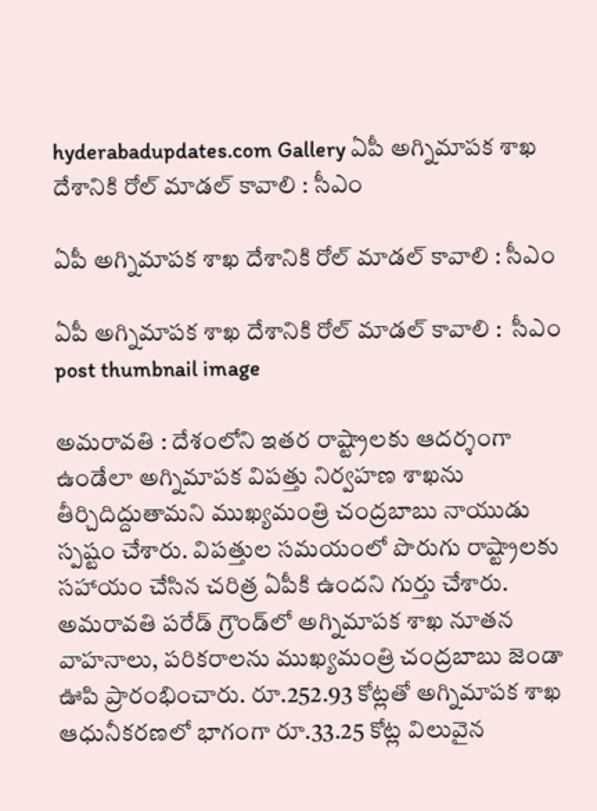hyderabadupdates.com Gallery ఏపీ అగ్నిమాప‌క శాఖ దేశానికి రోల్ మాడ‌ల్ కావాలి : సీఎం

ఏపీ అగ్నిమాప‌క శాఖ దేశానికి రోల్ మాడ‌ల్ కావాలి : సీఎం

ఏపీ అగ్నిమాప‌క శాఖ దేశానికి రోల్ మాడ‌ల్ కావాలి :  సీఎం post thumbnail image

అమరావతి : దేశంలోని ఇతర రాష్ట్రాలకు ఆదర్శంగా ఉండేలా అగ్నిమాపక విపత్తు నిర్వహణ శాఖను తీర్చిదిద్దుతామని ముఖ్యమంత్రి చంద్రబాబు నాయుడు స్పష్టం చేశారు. విపత్తుల సమయంలో పొరుగు రాష్ట్రాలకు సహాయం చేసిన చరిత్ర ఏపీకి ఉందని గుర్తు చేశారు. అమరావతి పరేడ్ గ్రౌండ్‌లో అగ్నిమాపక శాఖ నూతన వాహనాలు, పరికరాలను ముఖ్యమంత్రి చంద్రబాబు జెండా ఊపి ప్రారంభించారు. రూ.252.93 కోట్లతో అగ్నిమాపక శాఖ ఆధునీకరణలో భాగంగా రూ.33.25 కోట్ల విలువైన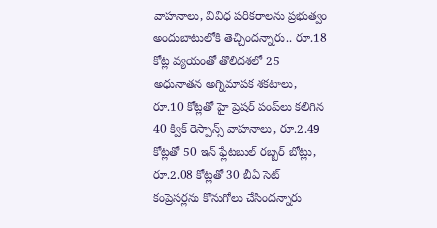వాహనాలు, వివిధ పరికరాలను ప్రభుత్వం అందుబాటులోకి తెచ్చిందన్నారు.. రూ.18 కోట్ల వ్యయంతో తొలిదశలో 25 అధునాతన అగ్నిమాపక శకటాలు, రూ.10 కోట్లతో హై ప్రెషర్ పంప్‌లు కలిగిన 40 క్విక్ రెస్పాన్స్ వాహనాలు, రూ.2.49 కోట్లతో 50 ఇన్ ఫ్లేటబుల్ రబ్బర్ బోట్లు, రూ.2.08 కోట్లతో 30 బీఏ సెట్ కంప్రెసర్లను కొనుగోలు చేసిందన్నారు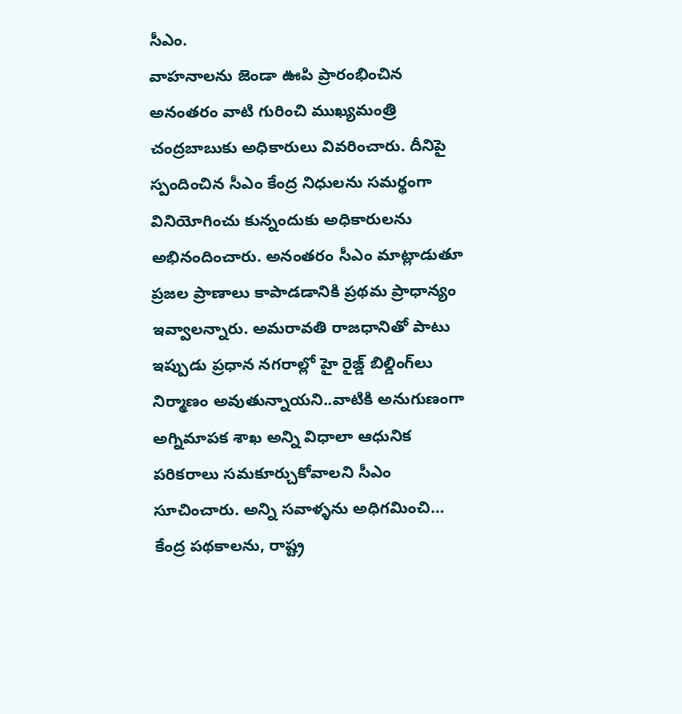సీఎం.
వాహనాలను జెండా ఊపి ప్రారంభించిన అనంతరం వాటి గురించి ముఖ్యమంత్రి చంద్రబాబుకు అధికారులు వివరించారు. దీనిపై స్పందించిన సీఎం కేంద్ర నిధులను సమర్థంగా వినియోగించు కున్నందుకు అధికారులను అభినందించారు. అనంతరం సీఎం మాట్లాడుతూ ప్రజల ప్రాణాలు కాపాడడానికి ప్రథమ ప్రాధాన్యం ఇవ్వాలన్నారు. అమరావతి రాజధానితో పాటు ఇప్పుడు ప్రధాన నగరాల్లో హై రైజ్డ్ బిల్డింగ్‌లు నిర్మాణం అవుతున్నాయని..వాటికి అనుగుణంగా అగ్నిమాపక శాఖ అన్ని విధాలా ఆధునిక పరికరాలు సమకూర్చుకోవాలని సీఎం సూచించారు. అన్ని సవాళ్ళను అధిగమించి… కేంద్ర పథకాలను, రాష్ట్ర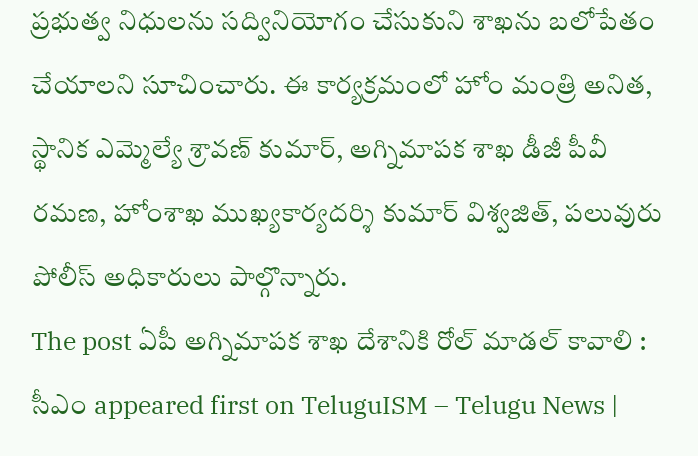ప్రభుత్వ నిధులను సద్వినియోగం చేసుకుని శాఖను బలోపేతం చేయాలని సూచించారు. ఈ కార్యక్రమంలో హోం మంత్రి అనిత, స్థానిక ఎమ్మెల్యే శ్రావణ్ కుమార్, అగ్నిమాపక శాఖ డీజీ పీవీ రమణ, హోంశాఖ ముఖ్యకార్యదర్శి కుమార్ విశ్వజిత్, పలువురు పోలీస్ అధికారులు పాల్గొన్నారు.
The post ఏపీ అగ్నిమాప‌క శాఖ దేశానికి రోల్ మాడ‌ల్ కావాలి : సీఎం appeared first on TeluguISM – Telugu News |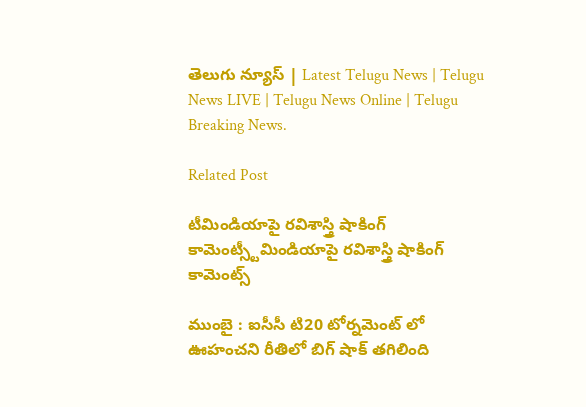తెలుగు న్యూస్ | Latest Telugu News | Telugu News LIVE | Telugu News Online | Telugu Breaking News.

Related Post

టీమిండియాపై ర‌విశాస్త్రి షాకింగ్ కామెంట్స్టీమిండియాపై ర‌విశాస్త్రి షాకింగ్ కామెంట్స్

ముంబై : ఐసీసీ టి20 టోర్న‌మెంట్ లో ఊహంచ‌ని రీతిలో బిగ్ షాక్ త‌గిలింది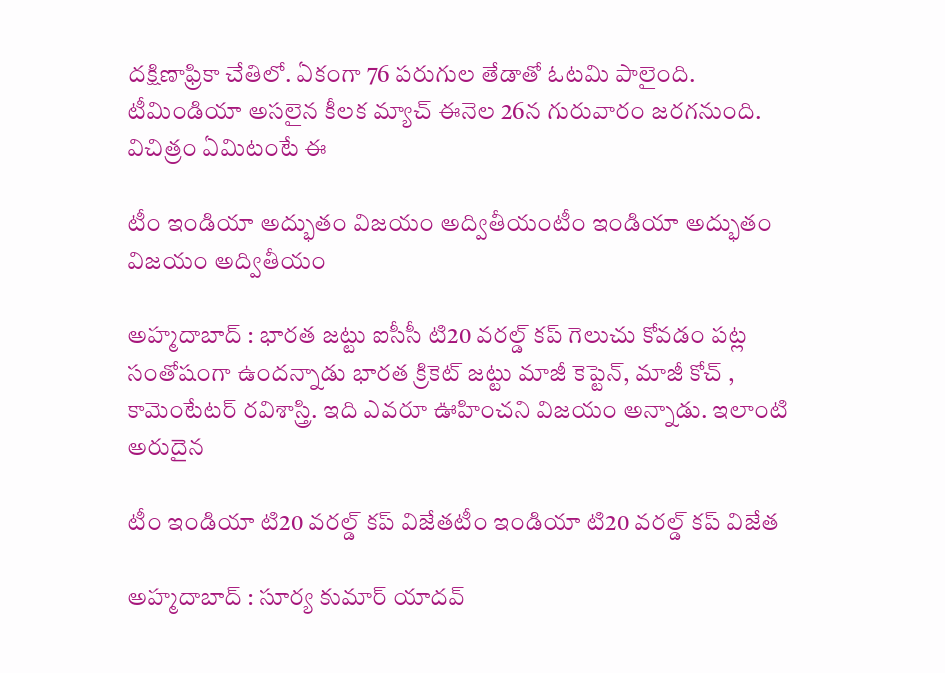ద‌క్షిణాఫ్రికా చేతిలో. ఏకంగా 76 ప‌రుగుల తేడాతో ఓట‌మి పాలైంది. టీమిండియా అస‌లైన కీల‌క మ్యాచ్ ఈనెల 26న గురువారం జ‌ర‌గ‌నుంది. విచిత్రం ఏమిటంటే ఈ

టీం ఇండియా అద్భుతం విజ‌యం అద్వితీయంటీం ఇండియా అద్భుతం విజ‌యం అద్వితీయం

అహ్మ‌దాబాద్ : భార‌త జ‌ట్టు ఐసీసీ టి20 వ‌ర‌ల్డ్ క‌ప్ గెలుచు కోవ‌డం ప‌ట్ల సంతోషంగా ఉంద‌న్నాడు భార‌త క్రికెట్ జ‌ట్టు మాజీ కెప్టెన్, మాజీ కోచ్ , కామెంటేట‌ర్ ర‌విశాస్త్రి. ఇది ఎవ‌రూ ఊహించని విజ‌యం అన్నాడు. ఇలాంటి అరుదైన

టీం ఇండియా టి20 వ‌ర‌ల్డ్ క‌ప్ విజేతటీం ఇండియా టి20 వ‌ర‌ల్డ్ క‌ప్ విజేత

అహ్మ‌దాబాద్ : సూర్య కుమార్ యాద‌వ్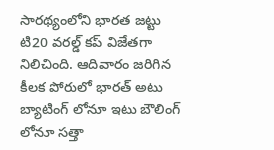సార‌థ్యంలోని భార‌త జ‌ట్టు టి20 వ‌ర‌ల్డ్ క‌ప్ విజేత‌గా నిలిచింది. ఆదివారం జ‌రిగిన కీల‌క పోరులో భార‌త్ అటు బ్యాటింగ్ లోనూ ఇటు బౌలింగ్ లోనూ స‌త్తా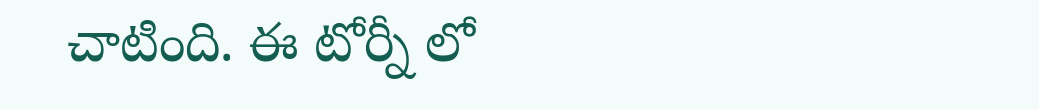చాటింది. ఈ టోర్నీ లో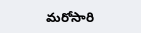మ‌రోసారి